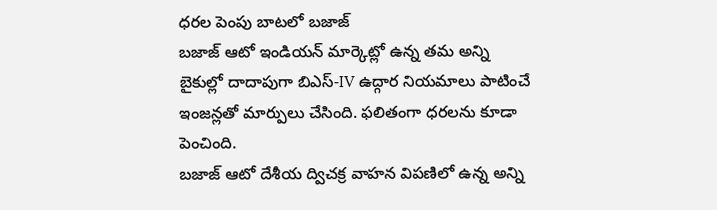ధరల పెంపు బాటలో బజాజ్
బజాజ్ ఆటో ఇండియన్ మార్కెట్లో ఉన్న తమ అన్ని బైకుల్లో దాదాపుగా బిఎస్-IV ఉద్గార నియమాలు పాటించే ఇంజన్లతో మార్పులు చేసింది. ఫలితంగా ధరలను కూడా పెంచింది.
బజాజ్ ఆటో దేశీయ ద్విచక్ర వాహన విపణిలో ఉన్న అన్ని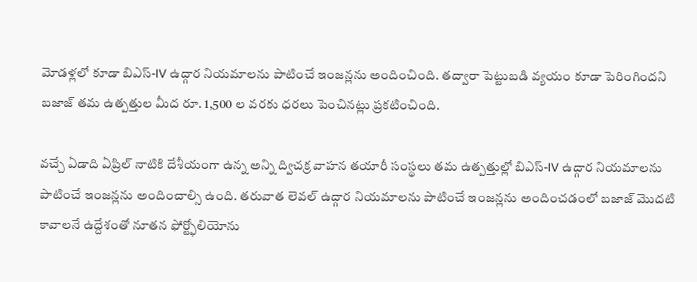మోడళ్లలో కూడా బిఎస్-IV ఉద్గార నియమాలను పాటించే ఇంజన్లను అందించింది. తద్వారా పెట్టుబడి వ్యయం కూడా పెరింగిందని బజాజ్ తమ ఉత్పత్తుల మీద రూ. 1,500 ల వరకు ధరలు పెంచినట్లు ప్రకటించింది.

వచ్చే ఏడాది ఏప్రిల్ నాటికి దేశీయంగా ఉన్న అన్ని ద్విచక్ర వాహన తయారీ సంస్థలు తమ ఉత్పత్తుల్లో బిఎస్-IV ఉద్గార నియమాలను పాటించే ఇంజన్లను అందించాల్సి ఉంది. తరువాత లెవల్ ఉద్గార నియమాలను పాటించే ఇంజన్లను అందించడంలో బజాజ్ మొదటి కావాలనే ఉద్దేశంతో నూతన ఫోర్ట్ఫోలియోను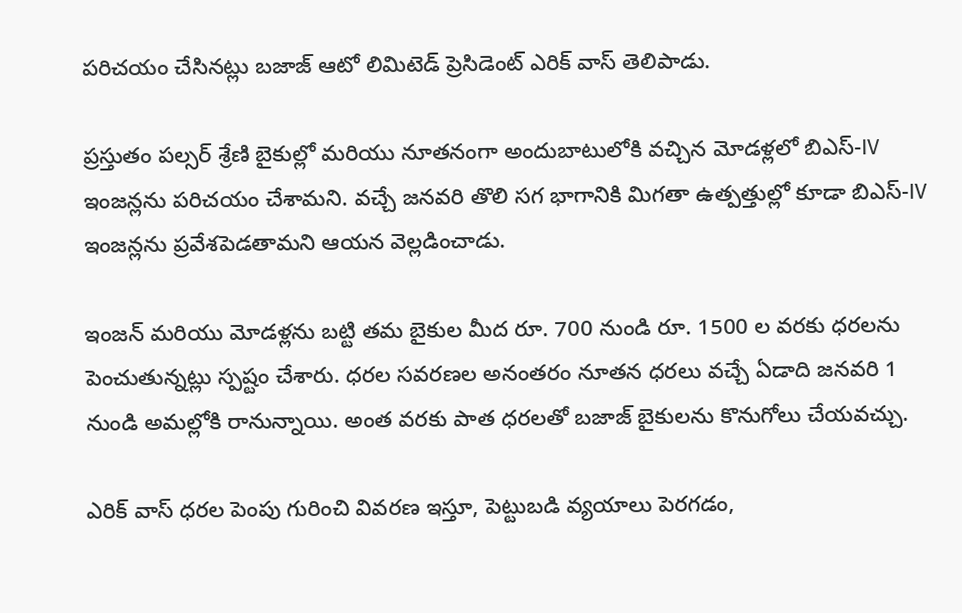పరిచయం చేసినట్లు బజాజ్ ఆటో లిమిటెడ్ ప్రెసిడెంట్ ఎరిక్ వాస్ తెలిపాడు.

ప్రస్తుతం పల్సర్ శ్రేణి బైకుల్లో మరియు నూతనంగా అందుబాటులోకి వచ్చిన మోడళ్లలో బిఎస్-IV ఇంజన్లను పరిచయం చేశామని. వచ్చే జనవరి తొలి సగ భాగానికి మిగతా ఉత్పత్తుల్లో కూడా బిఎస్-IV ఇంజన్లను ప్రవేశపెడతామని ఆయన వెల్లడించాడు.

ఇంజన్ మరియు మోడళ్లను బట్టి తమ బైకుల మీద రూ. 700 నుండి రూ. 1500 ల వరకు ధరలను పెంచుతున్నట్లు స్పష్టం చేశారు. ధరల సవరణల అనంతరం నూతన ధరలు వచ్చే ఏడాది జనవరి 1 నుండి అమల్లోకి రానున్నాయి. అంత వరకు పాత ధరలతో బజాజ్ బైకులను కొనుగోలు చేయవచ్చు.

ఎరిక్ వాస్ ధరల పెంపు గురించి వివరణ ఇస్తూ, పెట్టుబడి వ్యయాలు పెరగడం,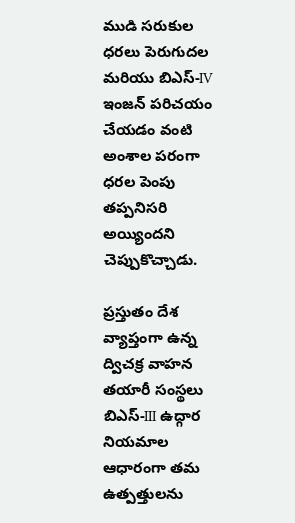ముడి సరుకుల ధరలు పెరుగుదల మరియు బిఎస్-IV ఇంజన్ పరిచయం చేయడం వంటి అంశాల పరంగా ధరల పెంపు తప్పనిసరి అయ్యిందని చెప్పుకొచ్చాడు.

ప్రస్తుతం దేశ వ్యాప్తంగా ఉన్న ద్విచక్ర వాహన తయారీ సంస్థలు బిఎస్-III ఉద్గార నియమాల ఆధారంగా తమ ఉత్పత్తులను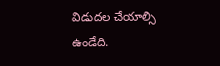విడుదల చేయాల్సి ఉండేది.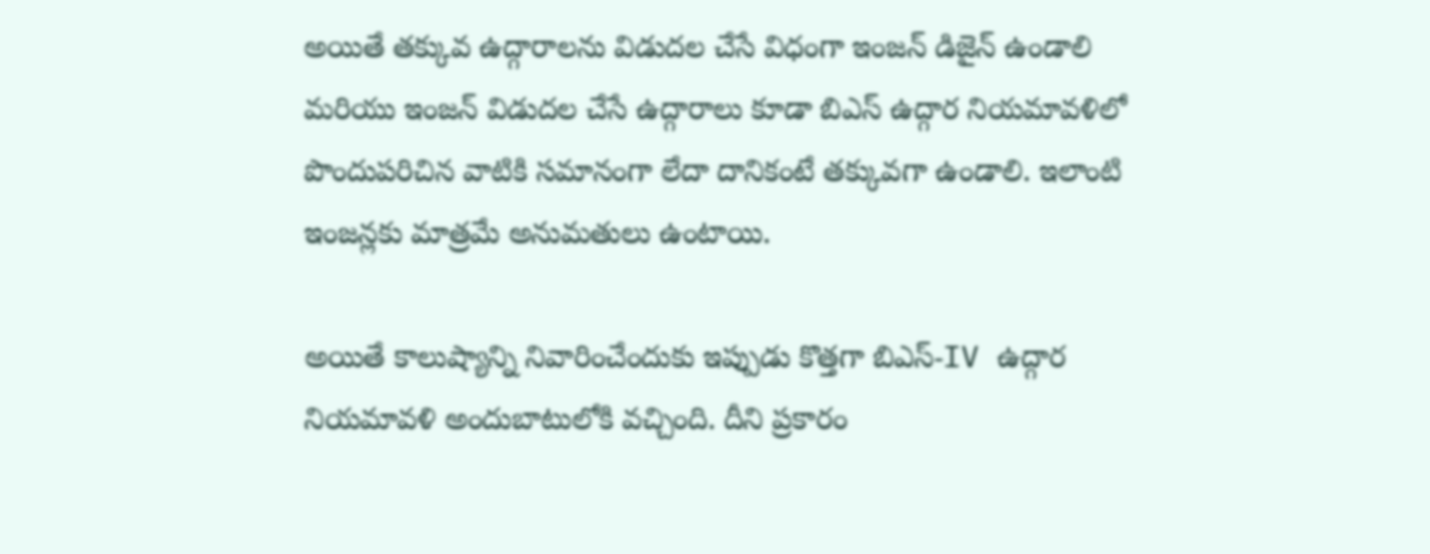అయితే తక్కువ ఉద్గారాలను విడుదల చేసే విధంగా ఇంజన్ డిజైన్ ఉండాలి మరియు ఇంజన్ విడుదల చేసే ఉద్గారాలు కూడా బిఎస్ ఉద్గార నియమావళిలో పొందుపరిచిన వాటికి సమానంగా లేదా దానికంటే తక్కువగా ఉండాలి. ఇలాంటి ఇంజన్లకు మాత్రమే అనుమతులు ఉంటాయి.

అయితే కాలుష్యాన్ని నివారించేందుకు ఇప్పుడు కొత్తగా బిఎస్-IV ఉద్గార నియమావళి అందుబాటులోకి వచ్చింది. దీని ప్రకారం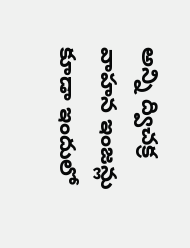అన్ని ద్విచక్ర వాహన ఇంజన్లు కూడా ఇందులో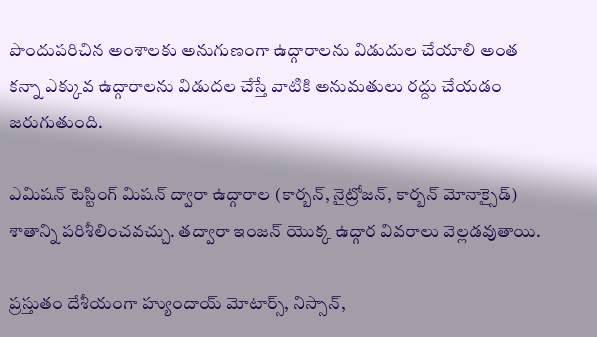పొందుపరిచిన అంశాలకు అనుగుణంగా ఉద్గారాలను విడుదుల చేయాలి అంత కన్నా ఎక్కువ ఉద్గారాలను విడుదల చేస్తే వాటికి అనుమతులు రద్దు చేయడం జరుగుతుంది.

ఎమిషన్ టెస్టింగ్ మిషన్ ద్వారా ఉద్గారాల (కార్బన్, నైట్రోజన్, కార్బన్ మోనాక్సైడ్) శాతాన్ని పరిశీలించవచ్చు. తద్వారా ఇంజన్ యొక్క ఉద్గార వివరాలు వెల్లడవుతాయి.

ప్రస్తుతం దేశీయంగా హ్యుందాయ్ మోటార్స్, నిస్సాన్,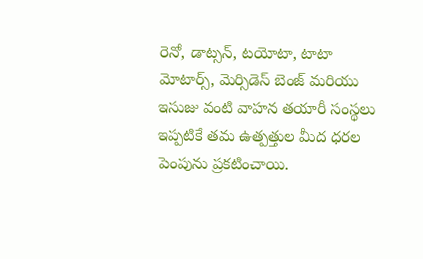రెనో, డాట్సన్, టయోటా, టాటా మోటార్స్, మెర్సిడెస్ బెంజ్ మరియు ఇసుజు వంటి వాహన తయారీ సంస్థలు ఇప్పటికే తమ ఉత్పత్తుల మీద ధరల పెంపును ప్రకటించాయి.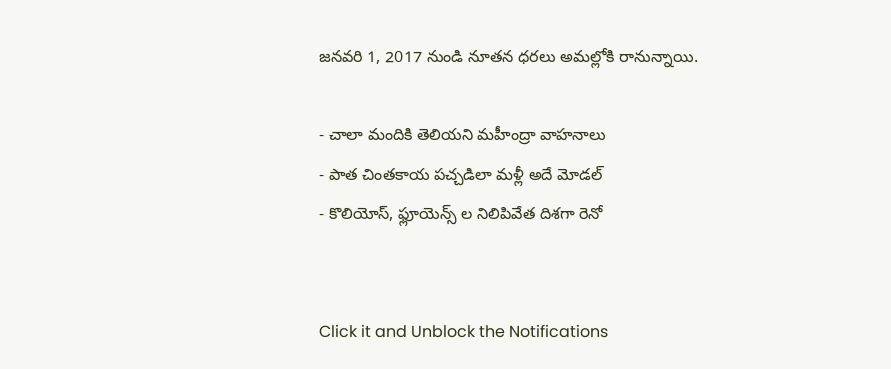జనవరి 1, 2017 నుండి నూతన ధరలు అమల్లోకి రానున్నాయి.

- చాలా మందికి తెలియని మహీంద్రా వాహనాలు
- పాత చింతకాయ పచ్చడిలా మళ్లీ అదే మోడల్
- కొలియోస్, ఫ్లూయెన్స్ ల నిలిపివేత దిశగా రెనో


Click it and Unblock the Notifications